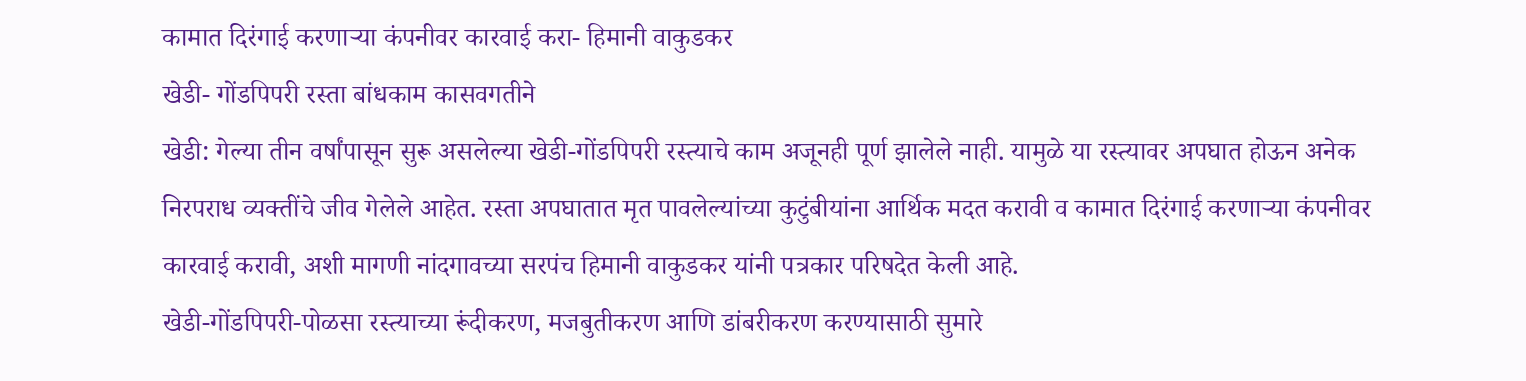कामात दिरंगाई करणाऱ्या कंपनीवर कारवाई करा- हिमानी वाकुडकर
खेडी- गोंडपिपरी रस्ता बांधकाम कासवगतीने
खेडी: गेल्या तीन वर्षांपासून सुरू असलेल्या खेडी-गोंडपिपरी रस्त्याचे काम अजूनही पूर्ण झालेले नाही. यामुळे या रस्त्यावर अपघात होऊन अनेक निरपराध व्यक्तींचे जीव गेलेले आहेत. रस्ता अपघातात मृत पावलेल्यांच्या कुटुंबीयांना आर्थिक मदत करावी व कामात दिरंगाई करणाऱ्या कंपनीवर कारवाई करावी, अशी मागणी नांदगावच्या सरपंच हिमानी वाकुडकर यांनी पत्रकार परिषदेत केली आहे.
खेडी-गोंडपिपरी-पोळसा रस्त्याच्या रूंदीकरण, मजबुतीकरण आणि डांबरीकरण करण्यासाठी सुमारे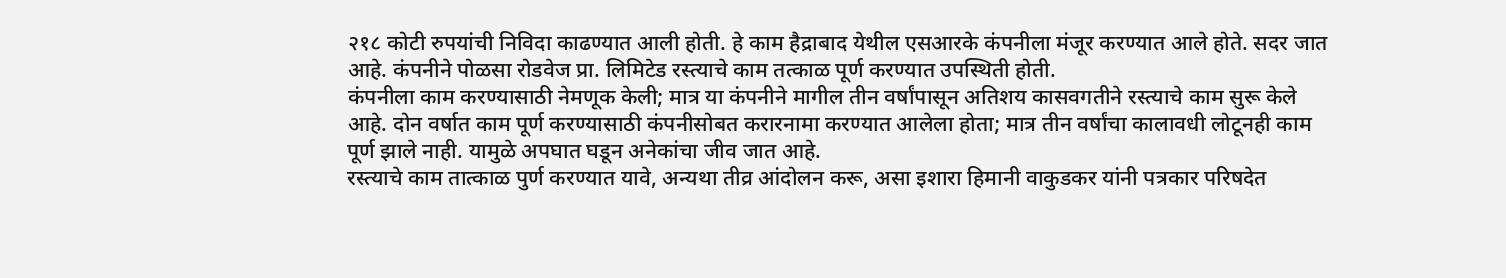२१८ कोटी रुपयांची निविदा काढण्यात आली होती. हे काम हैद्राबाद येथील एसआरके कंपनीला मंजूर करण्यात आले होते. सदर जात आहे. कंपनीने पोळसा रोडवेज प्रा. लिमिटेड रस्त्याचे काम तत्काळ पूर्ण करण्यात उपस्थिती होती.
कंपनीला काम करण्यासाठी नेमणूक केली; मात्र या कंपनीने मागील तीन वर्षांपासून अतिशय कासवगतीने रस्त्याचे काम सुरू केले आहे. दोन वर्षात काम पूर्ण करण्यासाठी कंपनीसोबत करारनामा करण्यात आलेला होता; मात्र तीन वर्षांचा कालावधी लोटूनही काम पूर्ण झाले नाही. यामुळे अपघात घडून अनेकांचा जीव जात आहे.
रस्त्याचे काम तात्काळ पुर्ण करण्यात यावे, अन्यथा तीव्र आंदोलन करू, असा इशारा हिमानी वाकुडकर यांनी पत्रकार परिषदेत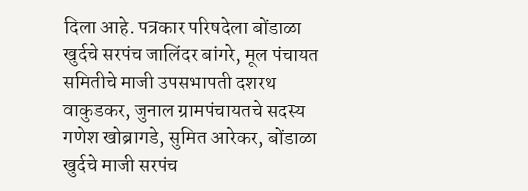दिला आहे. पत्रकार परिषदेला बोंडाळा खुर्दचे सरपंच जालिंदर बांगरे, मूल पंचायत समितीचे माजी उपसभापती दशरथ वाकुडकर, जुनाल ग्रामपंचायतचे सदस्य गणेश खोब्रागडे, सुमित आरेकर, बोंडाळा खुर्दचे माजी सरपंच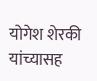योगेश शेरकी यांच्यासह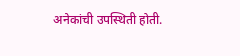अनेकांची उपस्थिती होती.